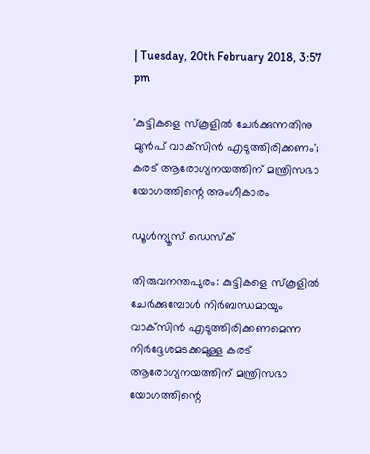| Tuesday, 20th February 2018, 3:57 pm

'കുട്ടികളെ സ്‌കൂളില്‍ ചേര്‍ക്കുന്നതിനു മുന്‍പ് വാക്‌സിന്‍ എടുത്തിരിക്കണം'; കരട് ആരോഗ്യനയത്തിന് മന്ത്രിസഭാ യോഗത്തിന്റെ അംഗീകാരം

ഡൂള്‍ന്യൂസ് ഡെസ്‌ക്

തിരുവനന്തപുരം: കുട്ടികളെ സ്‌കൂളില്‍ ചേര്‍ക്കുമ്പോള്‍ നിര്‍ബന്ധമായും വാക്‌സിന്‍ എടുത്തിരിക്കണമെന്ന നിര്‍ദ്ദേശമടക്കമുള്ള കരട് ആരോഗ്യനയത്തിന് മന്ത്രിസഭാ യോഗത്തിന്റെ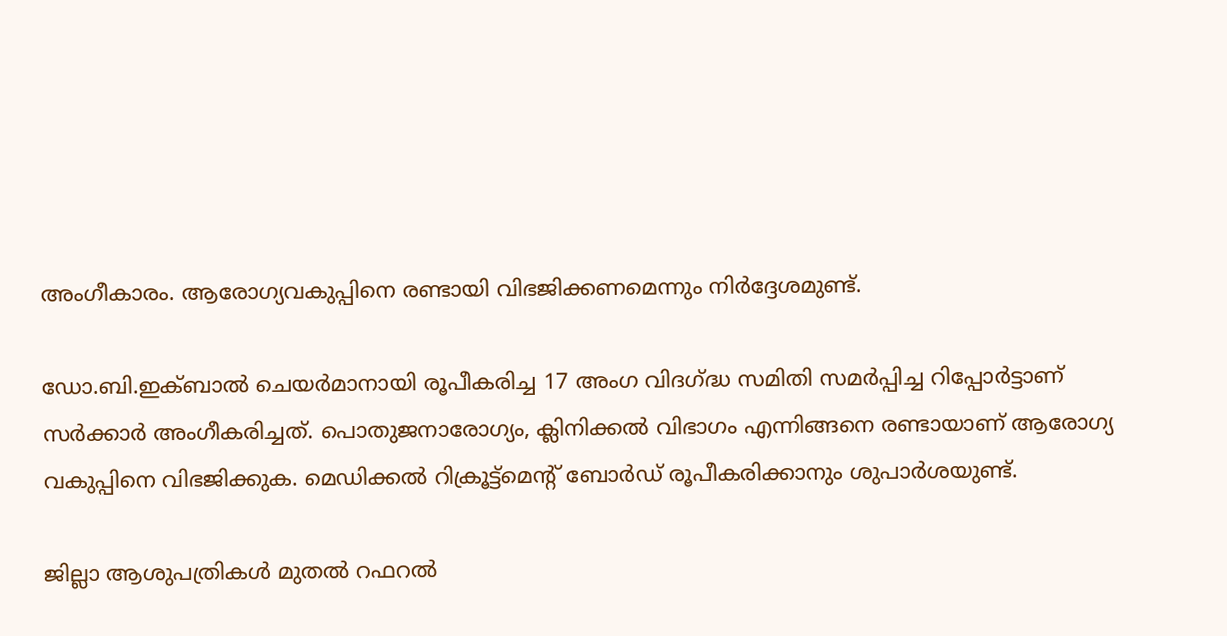അംഗീകാരം. ആരോഗ്യവകുപ്പിനെ രണ്ടായി വിഭജിക്കണമെന്നും നിര്‍ദ്ദേശമുണ്ട്.

ഡോ.ബി.ഇക്ബാല്‍ ചെയര്‍മാനായി രൂപീകരിച്ച 17 അംഗ വിദഗ്ദ്ധ സമിതി സമര്‍പ്പിച്ച റിപ്പോര്‍ട്ടാണ് സര്‍ക്കാര്‍ അംഗീകരിച്ചത്. പൊതുജനാരോഗ്യം, ക്ലിനിക്കല്‍ വിഭാഗം എന്നിങ്ങനെ രണ്ടായാണ് ആരോഗ്യ വകുപ്പിനെ വിഭജിക്കുക. മെഡിക്കല്‍ റിക്രൂട്ട്‌മെന്റ് ബോര്‍ഡ് രൂപീകരിക്കാനും ശുപാര്‍ശയുണ്ട്.

ജില്ലാ ആശുപത്രികള്‍ മുതല്‍ റഫറല്‍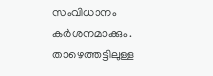സംവിധാനം കര്‍ശനമാക്കും. താഴെത്തട്ടിലുള്ള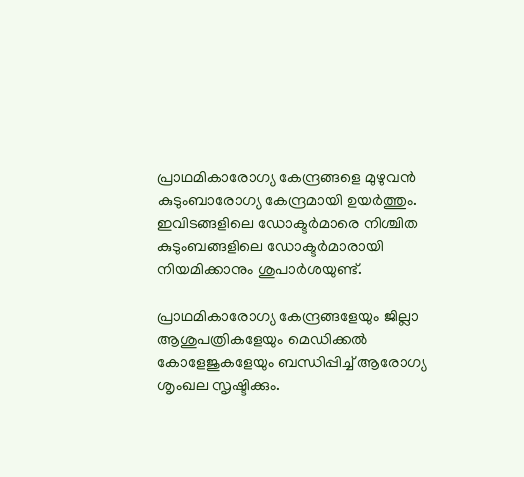പ്രാഥമികാരോഗ്യ കേന്ദ്രങ്ങളെ മുഴുവന്‍ കുടുംബാരോഗ്യ കേന്ദ്രമായി ഉയര്‍ത്തും. ഇവിടങ്ങളിലെ ഡോക്ടര്‍മാരെ നിശ്ചിത കുടുംബങ്ങളിലെ ഡോക്ടര്‍മാരായി നിയമിക്കാനും ശുപാര്‍ശയുണ്ട്.

പ്രാഥമികാരോഗ്യ കേന്ദ്രങ്ങളേയും ജില്ലാ ആശുപത്രികളേയും മെഡിക്കല്‍ കോളേജുകളേയും ബന്ധിപ്പിച്ച് ആരോഗ്യ ശൃംഖല സൃഷ്ടിക്കും.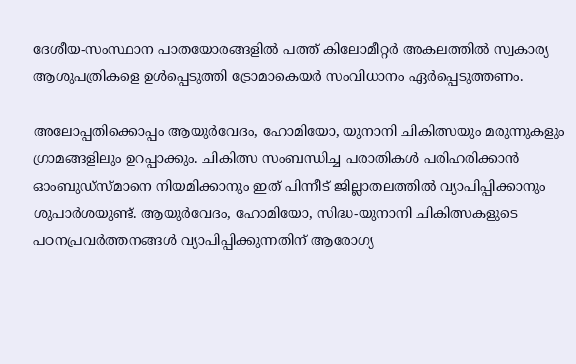ദേശീയ-സംസ്ഥാന പാതയോരങ്ങളില്‍ പത്ത് കിലോമീറ്റര്‍ അകലത്തില്‍ സ്വകാര്യ ആശുപത്രികളെ ഉള്‍പ്പെടുത്തി ട്രോമാകെയര്‍ സംവിധാനം ഏര്‍പ്പെടുത്തണം.

അലോപ്പതിക്കൊപ്പം ആയുര്‍വേദം, ഹോമിയോ, യുനാനി ചികിത്സയും മരുന്നുകളും ഗ്രാമങ്ങളിലും ഉറപ്പാക്കും. ചികിത്സ സംബന്ധിച്ച പരാതികള്‍ പരിഹരിക്കാന്‍ ഓംബുഡ്‌സ്മാനെ നിയമിക്കാനും ഇത് പിന്നീട് ജില്ലാതലത്തില്‍ വ്യാപിപ്പിക്കാനും ശുപാര്‍ശയുണ്ട്. ആയുര്‍വേദം, ഹോമിയോ, സിദ്ധ-യുനാനി ചികിത്സകളുടെ പഠനപ്രവര്‍ത്തനങ്ങള്‍ വ്യാപിപ്പിക്കുന്നതിന് ആരോഗ്യ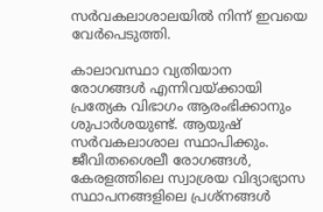സര്‍വകലാശാലയില്‍ നിന്ന് ഇവയെ വേര്‍പെടുത്തി.

കാലാവസ്ഥാ വ്യതിയാന രോഗങ്ങള്‍ എന്നിവയ്ക്കായി പ്രത്യേക വിഭാഗം ആരംഭിക്കാനും ശുപാര്‍ശയുണ്ട്. ആയുഷ് സര്‍വകലാശാല സ്ഥാപിക്കും. ജീവിതശൈലീ രോഗങ്ങള്‍, കേരളത്തിലെ സ്വാശ്രയ വിദ്യാഭ്യാസ സ്ഥാപനങ്ങളിലെ പ്രശ്‌നങ്ങള്‍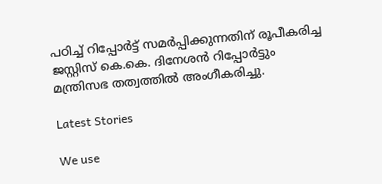പഠിച്ച് റിപ്പോര്‍ട്ട് സമര്‍പ്പിക്കുന്നതിന് രൂപീകരിച്ച ജസ്റ്റിസ് കെ.കെ. ദിനേശന്‍ റിപ്പോര്‍ട്ടും മന്ത്രിസഭ തത്വത്തില്‍ അംഗീകരിച്ചു.

Latest Stories

We use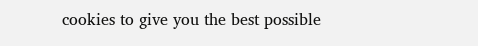cookies to give you the best possible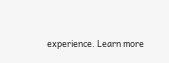experience. Learn more